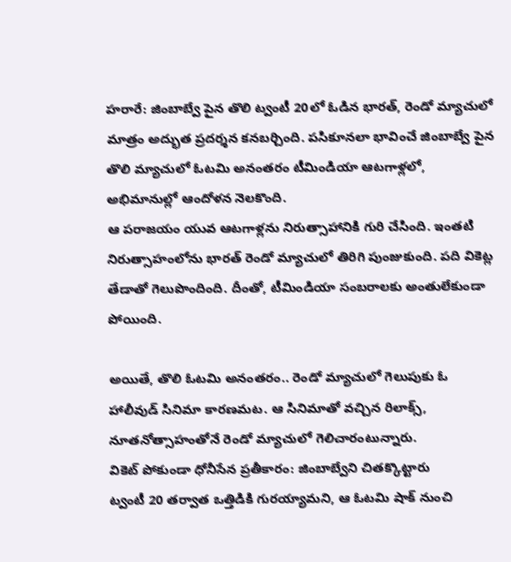హరారే: జింబాబ్వే పైన తొలి ట్వంటీ 20లో ఓడిన భారత్, రెండో మ్యాచులో మాత్రం అద్భుత ప్రదర్శన కనబర్చింది. పసికూనలా భావించే జింబాబ్వే పైన తొలి మ్యాచులో ఓటమి అనంతరం టీమిండియా ఆటగాళ్లలో, అభిమానుల్లో ఆందోళన నెలకొంది.
ఆ పరాజయం యువ ఆటగాళ్లను నిరుత్సాహానికి గురి చేసింది. ఇంతటి నిరుత్సాహంలోను భారత్ రెండో మ్యాచులో తిరిగి పుంజుకుంది. పది వికెట్ల తేడాతో గెలుపొందింది. దీంతో, టీమిండియా సంబరాలకు అంతులేకుండా పోయింది.

అయితే, తొలి ఓటమి అనంతరం.. రెండో మ్యాచులో గెలుపుకు ఓ హాలీవుడ్ సినిమా కారణమట. ఆ సినిమాతో వచ్చిన రిలాక్స్, నూతనోత్సాహంతోనే రెండో మ్యాచులో గెలిచారంటున్నారు.
వికెట్ పోకుండా ధోనీసేన ప్రతీకారం: జింబాబ్వేని చితక్కొట్టారు
ట్వంటీ 20 తర్వాత ఒత్తిడికి గురయ్యామని, ఆ ఓటమి షాక్ నుంచి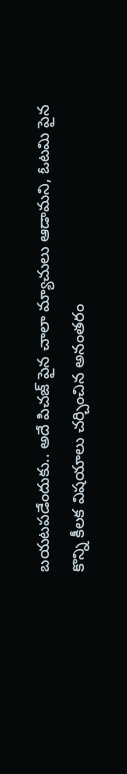బయటపడేందుకు.. అదే పిచజ్ పైన చాలా మ్యాచులు ఆడామని, ఓటమి పైన కొన్ని కీలక విషయాలు చర్చించిన అనంతరం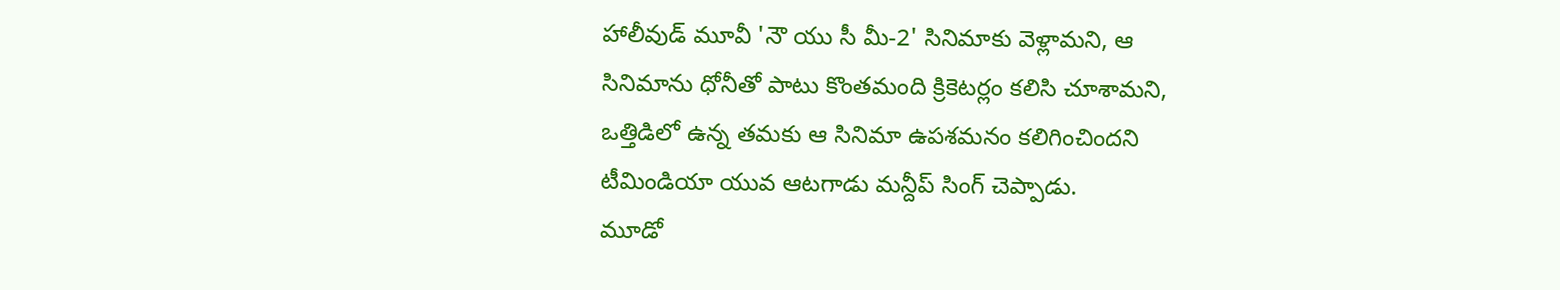హాలీవుడ్ మూవీ 'నౌ యు సీ మీ-2' సినిమాకు వెళ్లామని, ఆ సినిమాను ధోనీతో పాటు కొంతమంది క్రికెటర్లం కలిసి చూశామని, ఒత్తిడిలో ఉన్న తమకు ఆ సినిమా ఉపశమనం కలిగించిందని టీమిండియా యువ ఆటగాడు మన్దీప్ సింగ్ చెప్పాడు.
మూడో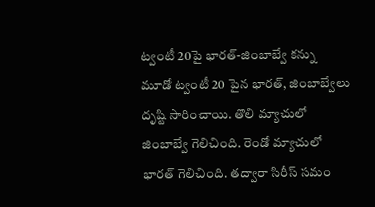ట్వంటీ 20పై భారత్-జింబాబ్వే కన్ను
మూడో ట్వంటీ 20 పైన భారత్, జింబాబ్వేలు దృష్టి సారించాయి. తొలి మ్యాచులో జింబాబ్వే గెలిచింది. రెండో మ్యాచులో భారత్ గెలిచింది. తద్వారా సిరీస్ సమం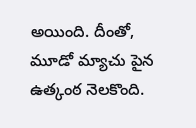అయింది. దీంతో, మూడో మ్యాచు పైన ఉత్కంఠ నెలకొంది.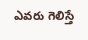ఎవరు గెలిస్తే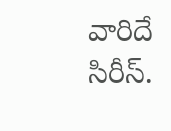వారిదే సిరీస్.